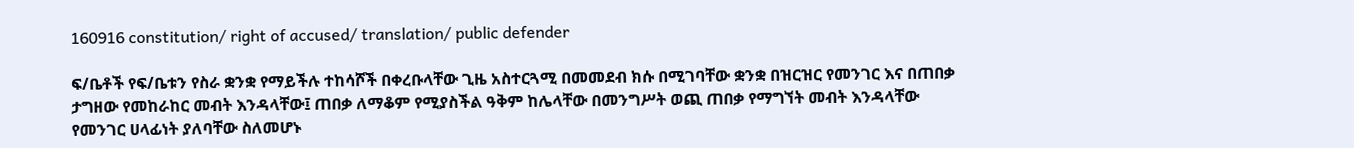160916 constitution/ right of accused/ translation/ public defender

ፍ/ቤቶች የፍ/ቤቱን የስራ ቋንቋ የማይችሉ ተከሳሾች በቀረቡላቸው ጊዜ አስተርጓሚ በመመደብ ክሱ በሚገባቸው ቋንቋ በዝርዝር የመንገር እና በጠበቃ ታግዘው የመከራከር መብት እንዳላቸው፤ ጠበቃ ለማቆም የሚያስችል ዓቅም ከሌላቸው በመንግሥት ወጪ ጠበቃ የማግኘት መብት እንዳላቸው የመንገር ሀላፊነት ያለባቸው ስለመሆኑ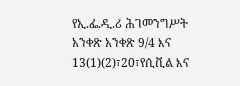የኢ.ፌ.ዲ.ሪ ሕገመንግሥት አንቀጽ አንቀጽ 9/4 እና 13(1)(2)፣20፣የሲቪል እና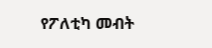የፖለቲካ መብት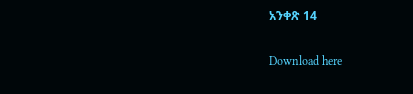አንቀጽ 14

Download here